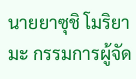นายยาซุชิ โมริยามะ กรรมการผู้จัด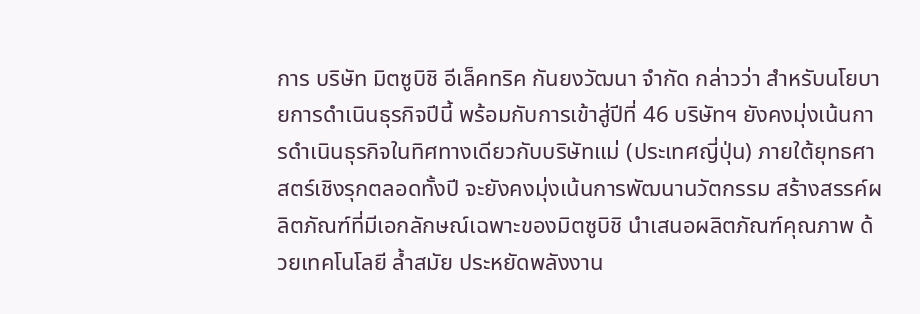การ บริษัท มิตซูบิชิ อีเล็คทริค กันยงวัฒนา จำกัด กล่าวว่า สำหรับนโยบายการดำเนินธุรกิจปีนี้ พร้อมกับการเข้าสู่ปีที่ 46 บริษัทฯ ยังคงมุ่งเน้นการดำเนินธุรกิจในทิศทางเดียวกับบริษัทแม่ (ประเทศญี่ปุ่น) ภายใต้ยุทธศาสตร์เชิงรุกตลอดทั้งปี จะยังคงมุ่งเน้นการพัฒนานวัตกรรม สร้างสรรค์ผลิตภัณฑ์ที่มีเอกลักษณ์เฉพาะของมิตซูบิชิ นำเสนอผลิตภัณฑ์คุณภาพ ด้วยเทคโนโลยี ล้ำสมัย ประหยัดพลังงาน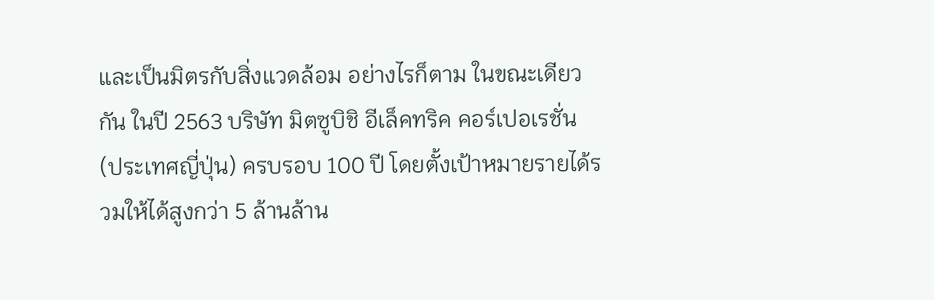และเป็นมิตรกับสิ่งแวดล้อม อย่างไรก็ตาม ในขณะเดียวกัน ในปี 2563 บริษัท มิตซูบิชิ อีเล็คทริค คอร์เปอเรชั่น (ประเทศญี่ปุ่น) ครบรอบ 100 ปี โดยตั้งเป้าหมายรายได้รวมให้ได้สูงกว่า 5 ล้านล้าน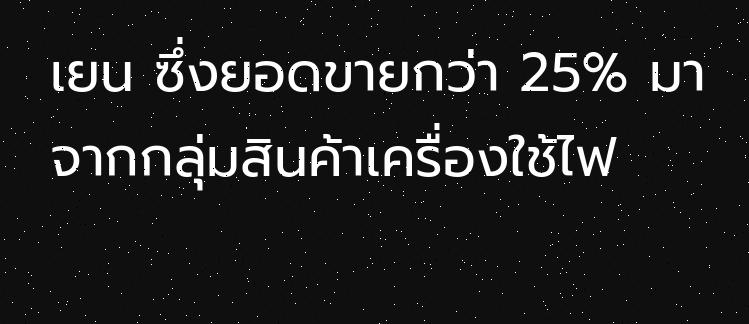เยน ซึ่งยอดขายกว่า 25% มาจากกลุ่มสินค้าเครื่องใช้ไฟ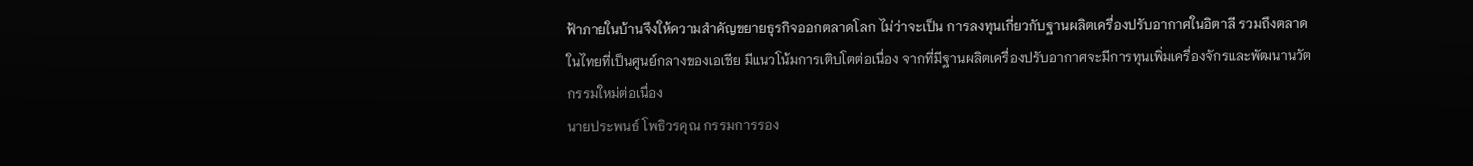ฟ้าภายในบ้านจึงให้ความสำคัญขยายธุรกิจออกตลาดโลก ไม่ว่าจะเป็น การลงทุนเกี่ยวกับฐานผลิตเครื่องปรับอากาศในอิตาลี รวมถึงตลาดในไทยที่เป็นศูนย์กลางของเอเชีย มีแนวโน้มการเติบโตต่อเนื่อง จากที่มีฐานผลิตเครื่องปรับอากาศจะมีการทุนเพิ่มเครื่องจักรและพัฒนานวัตกรรมใหม่ต่อเนื่อง
นายประพนธ์ โพธิวรคุณ กรรมการรอง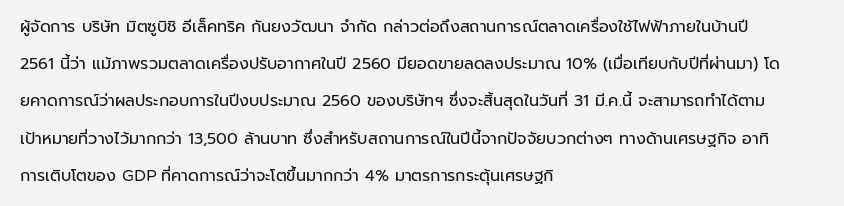ผู้จัดการ บริษัท มิตซูบิชิ อีเล็คทริค กันยงวัฒนา จำกัด กล่าวต่อถึงสถานการณ์ตลาดเครื่องใช้ไฟฟ้าภายในบ้านปี 2561 นี้ว่า แม้ภาพรวมตลาดเครื่องปรับอากาศในปี 2560 มียอดขายลดลงประมาณ 10% (เมื่อเทียบกับปีที่ผ่านมา) โดยคาดการณ์ว่าผลประกอบการในปีงบประมาณ 2560 ของบริษัทฯ ซึ่งจะสิ้นสุดในวันที่ 31 มี.ค.นี้ จะสามารถทำได้ตามเป้าหมายที่วางไว้มากกว่า 13,500 ล้านบาท ซึ่งสำหรับสถานการณ์ในปีนี้จากปัจจัยบวกต่างๆ ทางด้านเศรษฐกิจ อาทิ การเติบโตของ GDP ที่คาดการณ์ว่าจะโตขึ้นมากกว่า 4% มาตรการกระตุ้นเศรษฐกิ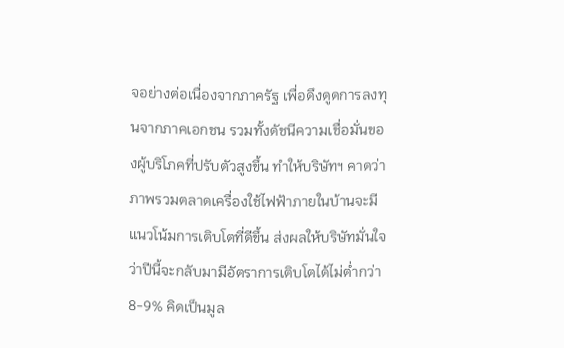จอย่างต่อเนื่องจากภาครัฐ เพื่อดึงดูดการลงทุนจากภาคเอกชน รวมทั้งดัชนีความเชื่อมั่นของผู้บริโภคที่ปรับตัวสูงขึ้น ทำให้บริษัทฯ คาดว่าภาพรวมตลาดเครื่องใช้ไฟฟ้าภายในบ้านจะมีแนวโน้มการเติบโตที่ดีขึ้น ส่งผลให้บริษัทมั่นใจว่าปีนี้จะกลับมามีอัตราการเติบโตได้ไม่ต่ำกว่า 8-9% คิดเป็นมูล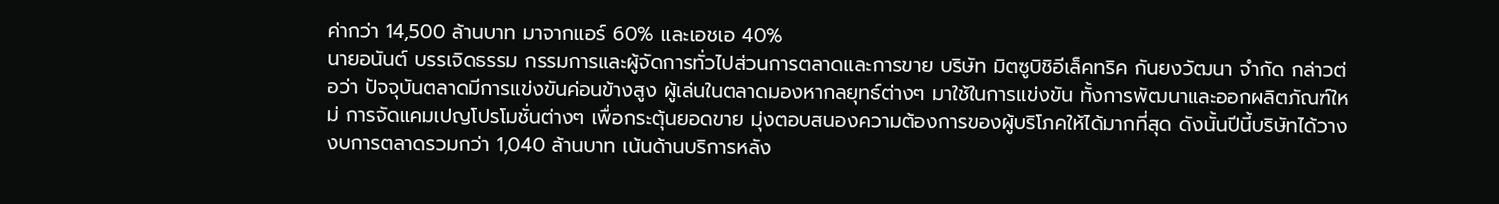ค่ากว่า 14,500 ล้านบาท มาจากแอร์ 60% และเอชเอ 40%
นายอนันต์ บรรเจิดธรรม กรรมการและผู้จัดการทั่วไปส่วนการตลาดและการขาย บริษัท มิตซูบิชิอีเล็คทริค กันยงวัฒนา จำกัด กล่าวต่อว่า ปัจจุบันตลาดมีการแข่งขันค่อนข้างสูง ผู้เล่นในตลาดมองหากลยุทธ์ต่างๆ มาใช้ในการแข่งขัน ทั้งการพัฒนาและออกผลิตภัณฑ์ใหม่ การจัดแคมเปญโปรโมชั่นต่างๆ เพื่อกระตุ้นยอดขาย มุ่งตอบสนองความต้องการของผู้บริโภคให้ได้มากที่สุด ดังนั้นปีนี้บริษัทได้วางงบการตลาดรวมกว่า 1,040 ล้านบาท เน้นด้านบริการหลัง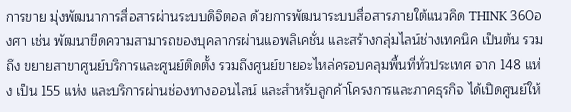การขาย มุ่งพัฒนาการสื่อสารผ่านระบบดิจิตอล ด้วยการพัฒนาระบบสื่อสารภายใต้แนวคิด THINK 360องศา เช่น พัฒนาขีดความสามารถของบุคลากรผ่านแอพลิเคชั่น และสร้างกลุ่มไลน์ช่างเทคนิค เป็นต้น รวมถึง ขยายสาขาศูนย์บริการและศูนย์ติดตั้ง รวมถึงศูนย์ขายอะไหล่ครอบคลุมพื้นที่ทั่วประเทศ จาก 148 แห่ง เป็น 155 แห่ง และบริการผ่านช่องทางออนไลน์ และสำหรับลูกค้าโครงการและภาคธุรกิจ ได้เปิดศูนย์ให้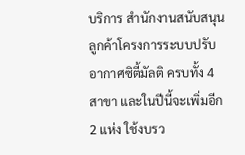บริการ สำนักงานสนับสนุนลูกค้าโครงการระบบปรับอากาศซิตี้มัลติ ครบทั้ง 4 สาขา และในปีนี้จะเพิ่มอีก 2 แห่ง ใช้งบรว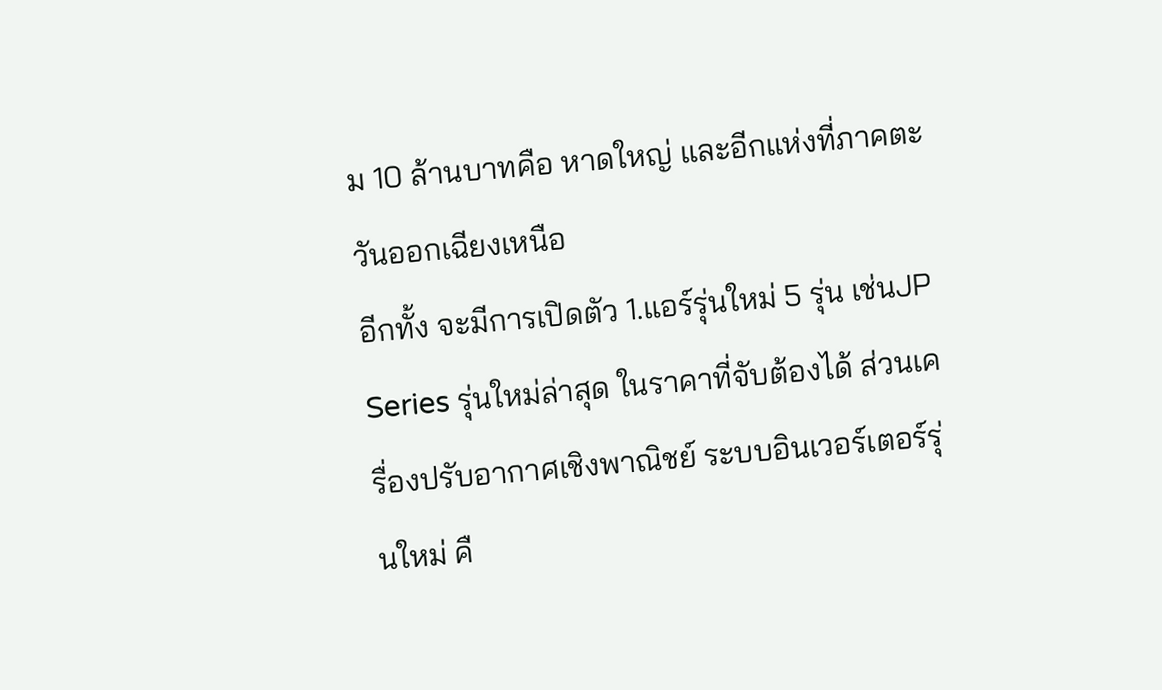ม 10 ล้านบาทคือ หาดใหญ่ และอีกแห่งที่ภาคตะวันออกเฉียงเหนือ
อีกทั้ง จะมีการเปิดตัว 1.แอร์รุ่นใหม่ 5 รุ่น เช่นJP Series รุ่นใหม่ล่าสุด ในราคาที่จับต้องได้ ส่วนเครื่องปรับอากาศเชิงพาณิชย์ ระบบอินเวอร์เตอร์รุ่นใหม่ คื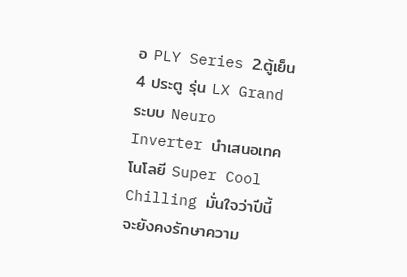อ PLY Series 2.ตู้เย็น 4 ประตู รุ่น LX Grand ระบบ Neuro Inverter นำเสนอเทคโนโลยี Super Cool Chilling มั่นใจว่าปีนี้จะยังคงรักษาความ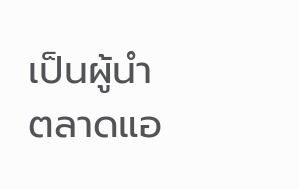เป็นผู้นำตลาดแอ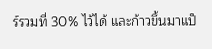ร์รวมที่ 30% ไว้ได้ และก้าวขึ้นมาแป็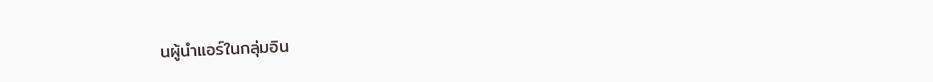นผู้นำแอร์ในกลุ่มอิน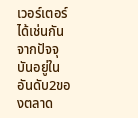เวอร์เตอร์ได้เช่นกัน จากปัจจุบันอยู่ในอันดับ2ของตลาด